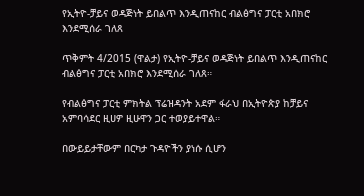የኢትዮ-ቻይና ወዳጅነት ይበልጥ እንዲጠናከር ብልፅግና ፓርቲ አበክሮ እንደሚሰራ ገለጸ

ጥቅምት 4/2015 (ዋልታ) የኢትዮ-ቻይና ወዳጅነት ይበልጥ እንዲጠናከር ብልፅግና ፓርቲ አበክሮ እንደሚሰራ ገለጸ።

የብልፅግና ፓርቲ ምክትል ፕሬዝዳንት አደም ፋራህ በኢትዮጵያ ከቻይና አምባሳደር ዚሀዎ ዚሁዋን ጋር ተወያይተዋል።

በውይይታቸውም በርካታ ጉዳዮችን ያነሱ ሲሆን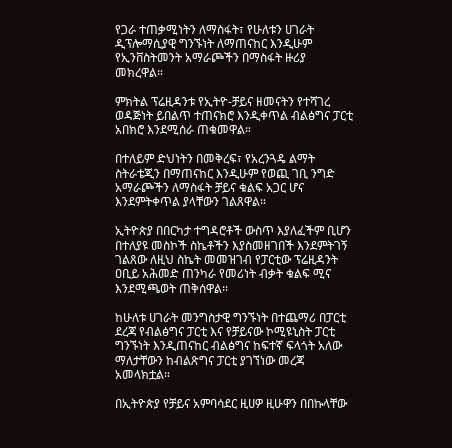የጋራ ተጠቃሚነትን ለማስፋት፣ የሁለቱን ሀገራት ዲፕሎማሲያዊ ግንኙነት ለማጠናከር እንዲሁም የኢንቨስትመንት አማራጮችን በማስፋት ዙሪያ መክረዋል።

ምክትል ፕሬዚዳንቱ የኢትዮ-ቻይና ዘመናትን የተሻገረ ወዳጅነት ይበልጥ ተጠናክሮ እንዲቀጥል ብልፅግና ፓርቲ አበክሮ እንደሚሰራ ጠቁመዋል።

በተለይም ድህነትን በመቅረፍ፣ የአረንጓዴ ልማት ስትራቴጂን በማጠናከር እንዲሁም የወጪ ገቢ ንግድ አማራጮችን ለማስፋት ቻይና ቁልፍ አጋር ሆና እንደምትቀጥል ያላቸውን ገልጸዋል።

ኢትዮጵያ በበርካታ ተግዳሮቶች ውስጥ እያለፈችም ቢሆን በተለያዩ መስኮች ስኬቶችን እያስመዘገበች እንደምትገኝ ገልጸው ለዚህ ስኬት መመዝገብ የፓርቲው ፕሬዚዳንት ዐቢይ አሕመድ ጠንካራ የመሪነት ብቃት ቁልፍ ሚና እንደሚጫወት ጠቅሰዋል፡፡

ከሁለቱ ሀገራት መንግስታዊ ግንኙነት በተጨማሪ በፓርቲ ደረጃ የብልፅግና ፓርቲ እና የቻይናው ኮሚዩኒስት ፓርቲ ግንኙነት እንዲጠናከር ብልፅግና ከፍተኛ ፍላጎት አለው ማለታቸውን ከብልጽግና ፓርቲ ያገኘነው መረጃ አመላክቷል።

በኢትዮጵያ የቻይና አምባሳደር ዚሀዎ ዚሁዋን በበኩላቸው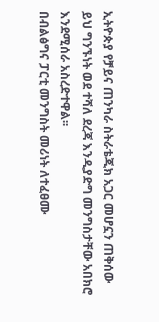ኢትዮጵያ የቻይና ጠንካራ ስትራቴጂክ አጋር መሆኗን ጠቅሰው ይህ ግንኙነት ወደ ተሻለ ደረጃ እንዲያድግ መንግስታቸው አበክሮ እንደሚሰራ አስረድተዋል፡፡
በብልፅግና ፓርቲ መንግስት መሪነት ለተፈፀሙ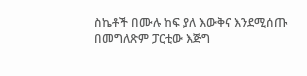ስኬቶች በሙሉ ከፍ ያለ እውቅና እንደሚሰጡ በመግለጽም ፓርቲው እጅግ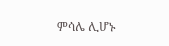ምሳሌ ሊሆኑ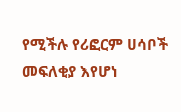የሚችሉ የሪፎርም ሀሳቦች መፍለቂያ እየሆነ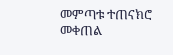መምጣቱ ተጠናክሮ መቀጠል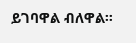ይገባዋል ብለዋል።